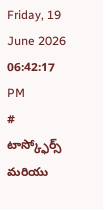Friday, 19 June 2026 06:42:17 PM
# టాస్క్ఫోర్స్ మరియు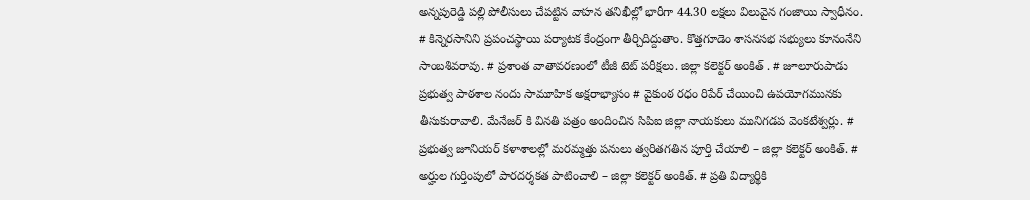అన్నపురెడ్డి పల్లి పోలీసులు చేపట్టిన వాహన తనిఖీల్లో భారీగా 44.30 లక్షలు విలువైన గంజాయి స్వాధీనం. # కిన్నెరసానిని ప్రపంచస్థాయి పర్యాటక కేంద్రంగా తీర్చిదిద్దుతాం. కొత్తగూడెం శాసనసభ సభ్యులు కూనంనేని సాంబశివరావు. # ప్రశాంత వాతావరణంలో టీజీ టెట్ పరీక్షలు. జిల్లా కలెక్టర్ అంకిత్ . # జూలూరుపాడు ప్రభుత్వ పాఠశాల నందు సామూహిక అక్షరాభ్యాసం # వైకుంఠ రధం రిపేర్ చేయించి ఉపయోగమునకు తీసుకురావాలి. మేనేజర్ కి వినతి పత్రం అందించిన సిపిఐ జిల్లా నాయకులు మునిగడప వెంకటేశ్వర్లు. # ప్రభుత్వ జూనియర్ కళాశాలల్లో మరమ్మత్తు పనులు త్వరితగతిన పూర్తి చేయాలి – జిల్లా కలెక్టర్ అంకిత్. # అర్హుల గుర్తింపులో పారదర్శకత పాటించాలి – జిల్లా కలెక్టర్ అంకిత్. # ప్రతి విద్యార్థికి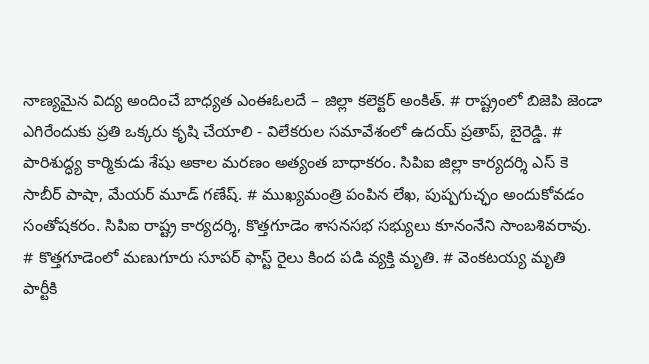నాణ్యమైన విద్య అందించే బాధ్యత ఎంఈఓలదే – జిల్లా కలెక్టర్ అంకిత్. # రాష్ట్రంలో బిజెపి జెండా ఎగిరేందుకు ప్రతి ఒక్కరు కృషి చేయాలి - విలేకరుల సమావేశంలో ఉదయ్ ప్రతాప్, బైరెడ్డి. # పారిశుద్ధ్య కార్మికుడు శేషు అకాల మరణం అత్యంత బాధాకరం. సిపిఐ జిల్లా కార్యదర్శి ఎస్ కె సాబీర్ పాషా, మేయర్ మూడ్ గణేష్. # ముఖ్యమంత్రి పంపిన లేఖ, పుష్పగుచ్ఛం అందుకోవడం సంతోషకరం. సిపిఐ రాష్ట్ర కార్యదర్శి, కొత్తగూడెం శాసనసభ సభ్యులు కూనంనేని సాంబశివరావు. # కొత్తగూడెంలో మణుగూరు సూపర్ ఫాస్ట్ రైలు కింద పడి వ్యక్తి మృతి. # వెంకటయ్య మృతి పార్టీకి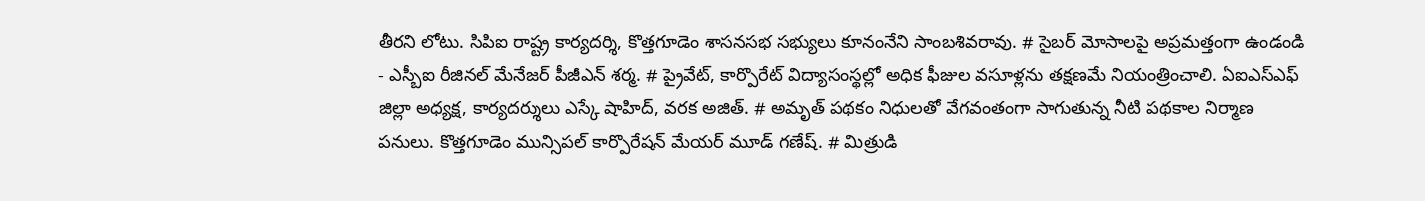తీరని లోటు. సిపిఐ రాష్ట్ర కార్యదర్శి, కొత్తగూడెం శాసనసభ సభ్యులు కూనంనేని సాంబశివరావు. # సైబర్ మోసాలపై అప్రమత్తంగా ఉండండి - ఎస్బీఐ రీజినల్ మేనేజర్ పీజీఎన్ శర్మ. # ప్రైవేట్, కార్పొరేట్ విద్యాసంస్థల్లో అధిక ఫీజుల వసూళ్లను తక్షణమే నియంత్రించాలి. ఏఐఎస్ఎఫ్ జిల్లా అధ్యక్ష, కార్యదర్శులు ఎస్కే షాహిద్, వరక అజిత్. # అమృత్ పథకం నిధులతో వేగవంతంగా సాగుతున్న నీటి పథకాల నిర్మాణ పనులు. కొత్తగూడెం మున్సిపల్ కార్పొరేషన్ మేయర్ మూడ్ గణేష్. # మిత్రుడి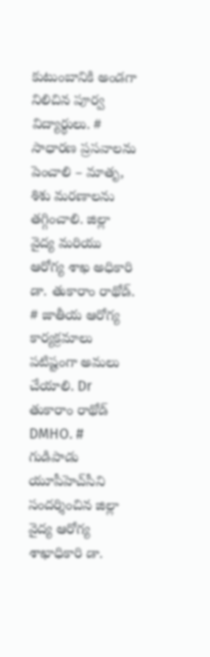కుటుంబానికి అండగా నిలిచిన పూర్వ విద్యార్థులు. # సాధారణ ప్రసవాలను పెంచాలి – మాతృ, శిశు మరణాలను తగ్గించాలి. జిల్లా వైద్య మరియు ఆరోగ్య శాఖ అధికారి డా. తుకారాం రాథోడ్. # జాతీయ ఆరోగ్య కార్యక్రమాలు పటిష్టంగా అమలు చేయాలి. Dr తుకారాం రాథోడ్ DMHO. # గుడిపాడు యూపీహెచ్‌సీని సందర్శించిన జిల్లా వైద్య ఆరోగ్య శాఖాధికారి డా.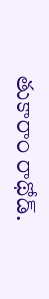తుకారాం రాథోడ్.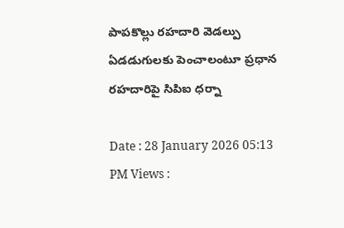పాపకొల్లు రహదారి వెడల్పు ఏడడుగులకు పెంచాలంటూ ప్రధాన రహదారిపై సిపిఐ ధర్నా

Date : 28 January 2026 05:13 PM Views :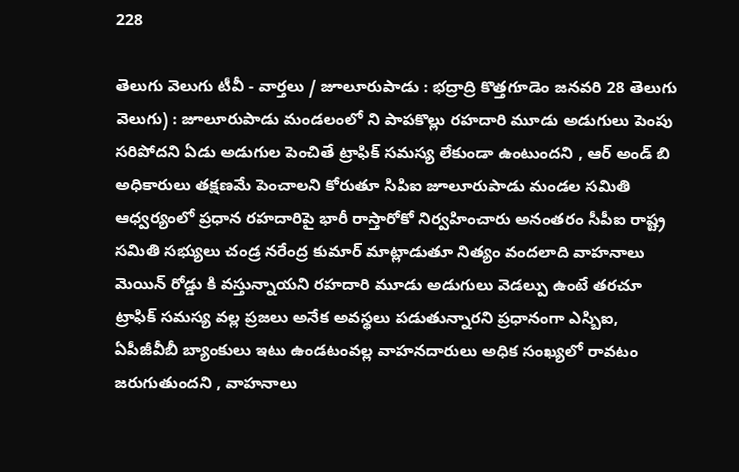228

తెలుగు వెలుగు టీవీ - వార్తలు / జూలూరుపాడు : భద్రాద్రి కొత్తగూడెం జనవరి 28 తెలుగు వెలుగు) : జూలూరుపాడు మండలంలో ని పాపకొల్లు రహదారి మూడు అడుగులు పెంపు సరిపోదని ఏడు అడుగుల పెంచితే ట్రాఫిక్ సమస్య లేకుండా ఉంటుందని , ఆర్ అండ్ బి అధికారులు తక్షణమే పెంచాలని కోరుతూ సిపిఐ జూలూరుపాడు మండల సమితి ఆధ్వర్యంలో ప్రధాన రహదారిపై భారీ రాస్తారోకో నిర్వహించారు అనంతరం సీపీఐ రాష్ట్ర సమితి సభ్యులు చండ్ర నరేంద్ర కుమార్ మాట్లాడుతూ నిత్యం వందలాది వాహనాలు మెయిన్ రోడ్డు కి వస్తున్నాయని రహదారి మూడు అడుగులు వెడల్పు ఉంటే తరచూ ట్రాఫిక్ సమస్య వల్ల ప్రజలు అనేక అవస్థలు పడుతున్నారని ప్రధానంగా ఎస్బిఐ, ఏపీజీవీబీ బ్యాంకులు ఇటు ఉండటంవల్ల వాహనదారులు అధిక సంఖ్యలో రావటం జరుగుతుందని , వాహనాలు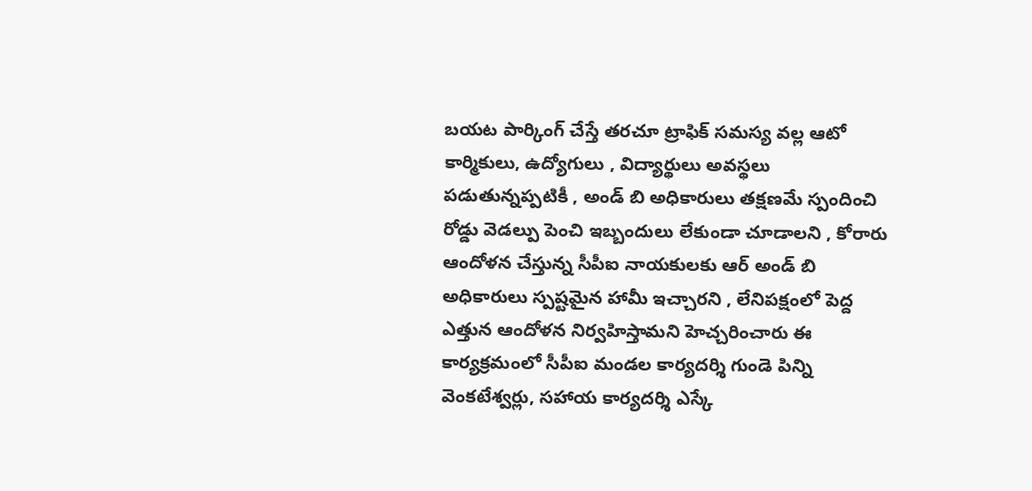బయట పార్కింగ్ చేస్తే తరచూ ట్రాఫిక్ సమస్య వల్ల ఆటో కార్మికులు, ఉద్యోగులు , విద్యార్థులు అవస్థలు పడుతున్నప్పటికీ , అండ్ బి అధికారులు తక్షణమే స్పందించి రోడ్డు వెడల్పు పెంచి ఇబ్బందులు లేకుండా చూడాలని , కోరారు ఆందోళన చేస్తున్న సీపీఐ నాయకులకు ఆర్ అండ్ బి అధికారులు స్పష్టమైన హామీ ఇచ్చారని , లేనిపక్షంలో పెద్ద ఎత్తున ఆందోళన నిర్వహిస్తామని హెచ్చరించారు ఈ కార్యక్రమంలో సీపీఐ మండల కార్యదర్శి గుండె పిన్ని వెంకటేశ్వర్లు, సహాయ కార్యదర్శి ఎస్కే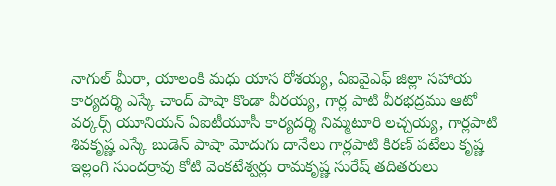నాగుల్ మీరా, యాలంకి మధు యాస రోశయ్య, ఏఐవైఎఫ్ జిల్లా సహాయ కార్యదర్శి ఎస్కే చాంద్ పాషా కొండా వీరయ్య, గార్ల పాటి వీరభద్రము ఆటో వర్కర్స్ యూనియన్ ఏఐటీయూసీ కార్యదర్శి నిమ్మటూరి లచ్చయ్య, గార్లపాటి శివకృష్ణ ఎస్కే బుడెన్ పాషా మోదుగు దానేలు గార్లపాటి కిరణ్ పటేలు కృష్ణ ఇల్లంగి సుందర్రావు కోటి వెంకటేశ్వర్లు రామకృష్ణ సురేష్ తదితరులు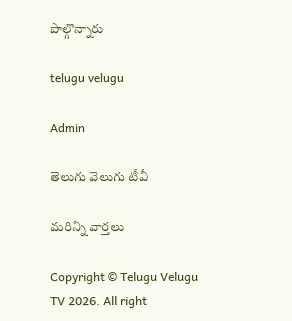పాల్గొన్నారు

telugu velugu

Admin

తెలుగు వెలుగు టీవీ

మరిన్ని వార్తలు

Copyright © Telugu Velugu TV 2026. All right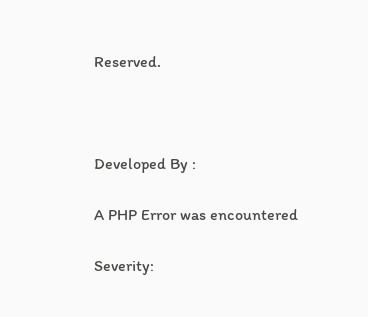Reserved.



Developed By :

A PHP Error was encountered

Severity: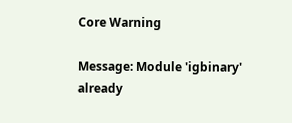Core Warning

Message: Module 'igbinary' already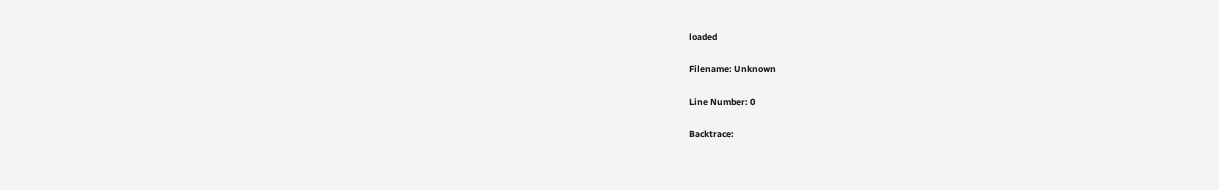loaded

Filename: Unknown

Line Number: 0

Backtrace: